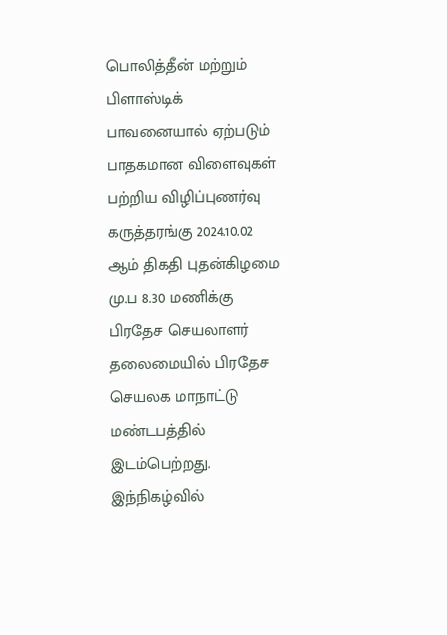பொலித்தீன் மற்றும் பிளாஸ்டிக் பாவனையால் ஏற்படும் பாதகமான விளைவுகள் பற்றிய விழிப்புணர்வு கருத்தரங்கு 2024.10.02 ஆம் திகதி புதன்கிழமை மு.ப 8.30 மணிக்கு பிரதேச செயலாளர் தலைமையில் பிரதேச செயலக மாநாட்டு மண்டபத்தில் இடம்பெற்றது. இந்நிகழ்வில்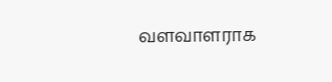வளவாளராக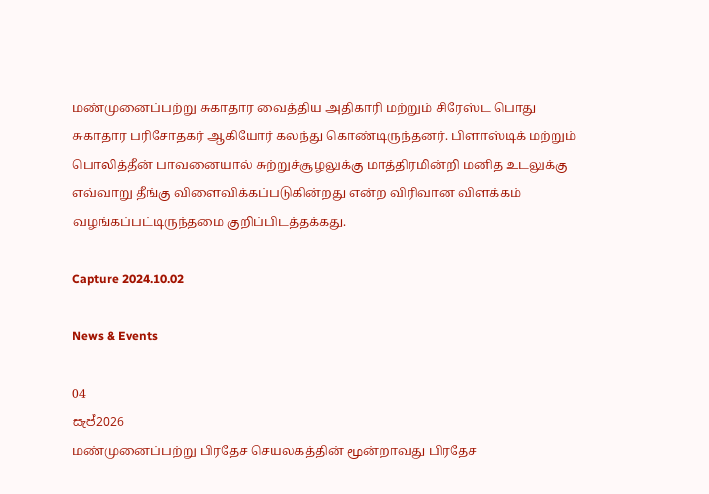மண்முனைப்பற்று சுகாதார வைத்திய அதிகாரி மற்றும் சிரேஸ்ட பொது சுகாதார பரிசோதகர் ஆகியோர் கலந்து கொண்டிருந்தனர். பிளாஸ்டிக் மற்றும் பொலித்தீன் பாவனையால் சுற்றுச்சூழலுக்கு மாத்திரமின்றி மனித உடலுக்கு எவ்வாறு தீங்கு விளைவிக்கப்படுகின்றது என்ற விரிவான விளக்கம் வழங்கப்பட்டிருந்தமை குறிப்பிடத்தக்கது.

Capture 2024.10.02

News & Events

04
සැප්2026
மண்முனைப்பற்று பிரதேச செயலகத்தின் மூன்றாவது பிரதேச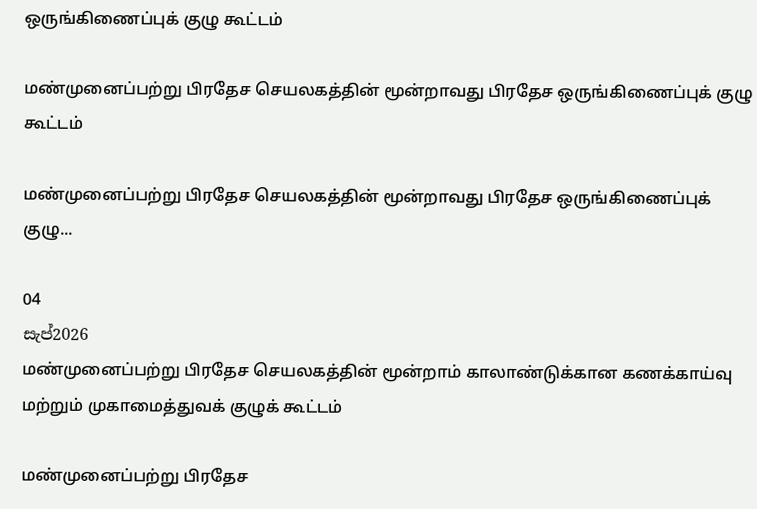ஒருங்கிணைப்புக் குழு கூட்டம்

மண்முனைப்பற்று பிரதேச செயலகத்தின் மூன்றாவது பிரதேச ஒருங்கிணைப்புக் குழு கூட்டம்

மண்முனைப்பற்று பிரதேச செயலகத்தின் மூன்றாவது பிரதேச ஒருங்கிணைப்புக் குழு...

04
සැප්2026
மண்முனைப்பற்று பிரதேச செயலகத்தின் மூன்றாம் காலாண்டுக்கான கணக்காய்வு மற்றும் முகாமைத்துவக் குழுக் கூட்டம்

மண்முனைப்பற்று பிரதேச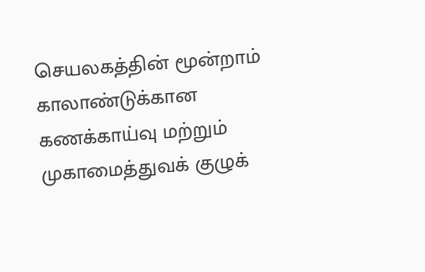செயலகத்தின் மூன்றாம் காலாண்டுக்கான கணக்காய்வு மற்றும் முகாமைத்துவக் குழுக்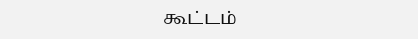கூட்டம்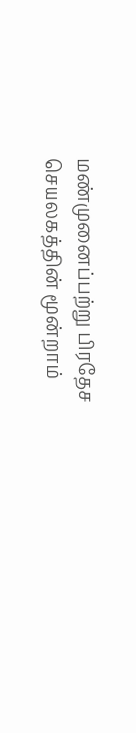மண்முனைப்பற்று பிரதேச செயலகத்தின் மூன்றாம்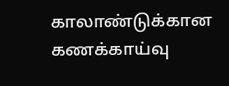காலாண்டுக்கான கணக்காய்வு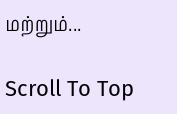மற்றும்...

Scroll To Top